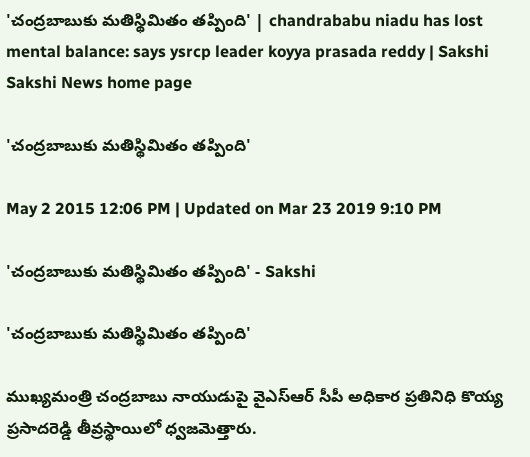'చంద్రబాబుకు మతిస్థిమితం తప్పింది' | chandrababu niadu has lost mental balance: says ysrcp leader koyya prasada reddy | Sakshi
Sakshi News home page

'చంద్రబాబుకు మతిస్థిమితం తప్పింది'

May 2 2015 12:06 PM | Updated on Mar 23 2019 9:10 PM

'చంద్రబాబుకు మతిస్థిమితం తప్పింది' - Sakshi

'చంద్రబాబుకు మతిస్థిమితం తప్పింది'

ముఖ్యమంత్రి చంద్రబాబు నాయుడుపై వైఎస్ఆర్ సీపీ అధికార ప్రతినిధి కొయ్య ప్రసాదరెడ్డి తీవ్రస్థాయిలో ధ్వజమెత్తారు.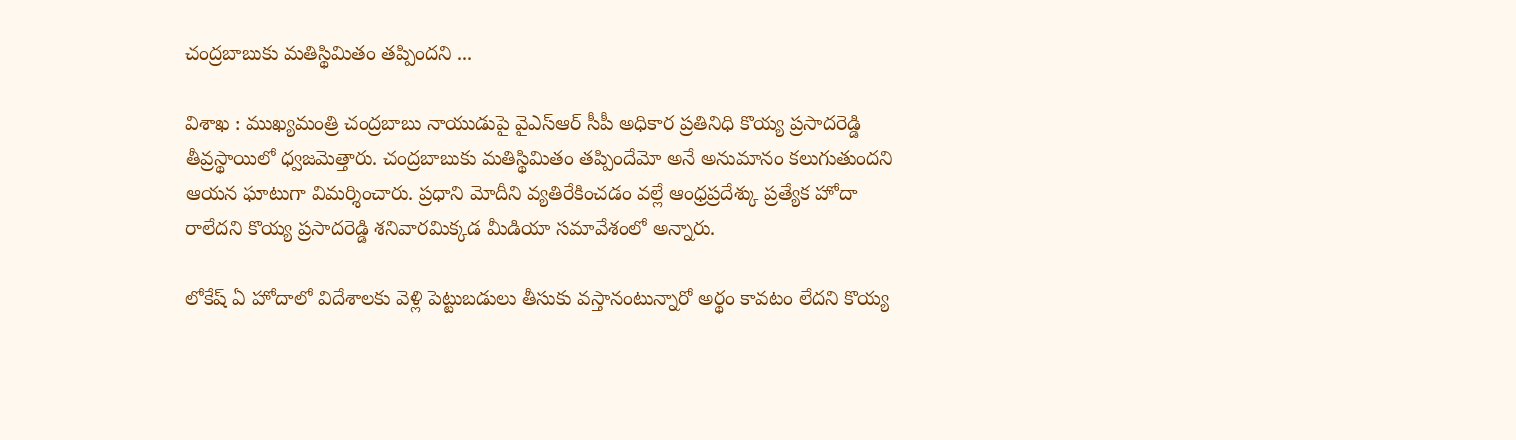చంద్రబాబుకు మతిస్థిమితం తప్పిందని ...

విశాఖ : ముఖ్యమంత్రి చంద్రబాబు నాయుడుపై వైఎస్ఆర్ సీపీ అధికార ప్రతినిధి కొయ్య ప్రసాదరెడ్డి తీవ్రస్థాయిలో ధ్వజమెత్తారు. చంద్రబాబుకు మతిస్థిమితం తప్పిందేమో అనే అనుమానం కలుగుతుందని ఆయన ఘాటుగా విమర్శించారు. ప్రధాని మోదీని వ్యతిరేకించడం వల్లే ఆంధ్రప్రదేశ్కు ప్రత్యేక హోదా రాలేదని కొయ్య ప్రసాదరెడ్డి శనివారమిక్కడ మీడియా సమావేశంలో అన్నారు.

లోకేష్ ఏ హోదాలో విదేశాలకు వెళ్లి పెట్టుబడులు తీసుకు వస్తానంటున్నారో అర్థం కావటం లేదని కొయ్య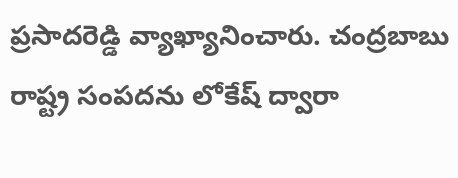ప్రసాదరెడ్డి వ్యాఖ్యానించారు. చంద్రబాబు రాష్ట్ర సంపదను లోకేష్ ద్వారా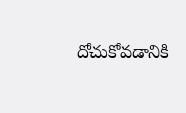దోచుకోవడానికి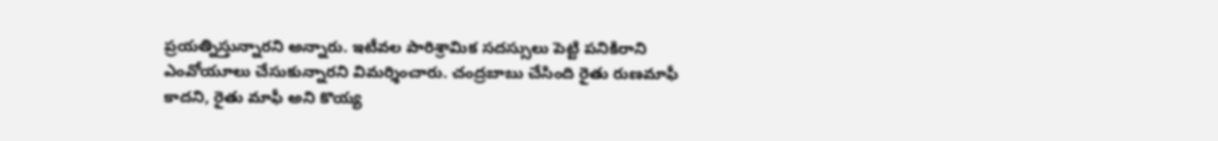ప్రయత్నిస్తున్నారని అన్నారు. ఇటీవల పారిశ్రామిక సదస్సులు పెట్టి పనికిరాని ఎంవోయూలు చేసుకున్నారని విమర్శించారు. చంద్రబాబు చేసింది రైతు రుణమాఫీ కాదని, రైతు మాఫీ అని కొయ్య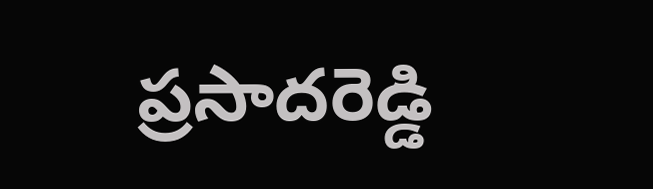ప్రసాదరెడ్డి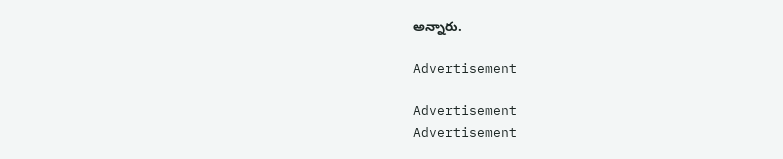అన్నారు.

Advertisement

Advertisement
Advertisement